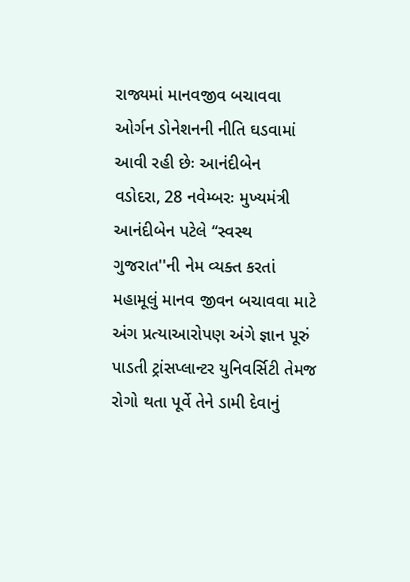રાજ્યમાં માનવજીવ બચાવવા ઓર્ગન ડોનેશનની નીતિ ઘડવામાં આવી રહી છેઃ આનંદીબેન
વડોદરા, 28 નવેમ્બરઃ મુખ્યમંત્રી આનંદીબેન પટેલે ‘‘સ્વસ્થ ગુજરાત''ની નેમ વ્યક્ત કરતાં મહામૂલું માનવ જીવન બચાવવા માટે અંગ પ્રત્યાઆરોપણ અંગે જ્ઞાન પૂરું પાડતી ટ્રાંસપ્લાન્ટર યુનિવર્સિટી તેમજ રોગો થતા પૂર્વે તેને ડામી દેવાનું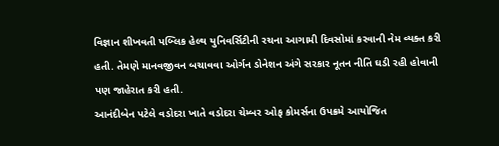વિજ્ઞાન શીખવતી પબ્લિક હેલ્થ યુનિવર્સિટીની રચના આગામી દિવસોમાં કરવાની નેમ વ્યક્ત કરી હતી. તેમણે માનવજીવન બચાવવા ઓર્ગન ડોનેશન અંગે સરકાર નૂતન નીતિ ઘડી રહી હોવાની પણ જાહેરાત કરી હતી.
આનંદીબેન પટેલે વડોદરા ખાતે વડોદરા ચેમ્બર ઓફ કોમર્સના ઉપક્રમે આયોજિત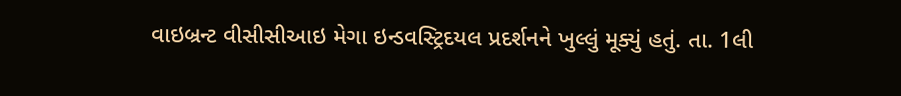વાઇબ્રન્ટ વીસીસીઆઇ મેગા ઇન્ડવસ્ટ્રિદયલ પ્રદર્શનને ખુલ્લું મૂક્યું હતું. તા. 1લી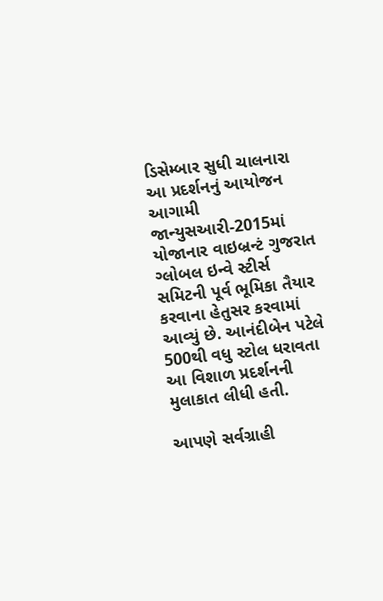ડિસેમ્બાર સુધી ચાલનારા આ પ્રદર્શનનું આયોજન આગામી જાન્યુસઆરી-2015માં યોજાનાર વાઇબ્રન્ટં ગુજરાત ગ્લોબલ ઇન્વે સ્ટીર્સ સમિટની પૂર્વ ભૂમિકા તૈયાર કરવાના હેતુસર કરવામાં આવ્યું છે. આનંદીબેન પટેલે 500થી વધુ સ્ટોલ ધરાવતા આ વિશાળ પ્રદર્શનની મુલાકાત લીધી હતી.

આપણે સર્વગ્રાહી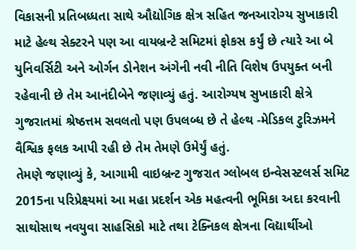વિકાસની પ્રતિબધ્ધતા સાથે ઔદ્યોગિક ક્ષેત્ર સહિત જનઆરોગ્ય સુખાકારી માટે હેલ્થ સેક્ટરને પણ આ વાયબ્રન્ટે સમિટમાં ફોકસ કર્યું છે ત્યારે આ બે યુનિવર્સિટી અને ઓર્ગન ડોનેશન અંગેની નવી નીતિ વિશેષ ઉપયુક્ત બની રહેવાની છે તેમ આનંદીબેને જણાવ્યું હતું. આરોગ્યષ સુખાકારી ક્ષેત્રે ગુજરાતમાં શ્રેષ્ઠત્તમ સવલતો પણ ઉપલબ્ધ છે તે હેલ્થ -મેડિકલ ટુરિઝમને વૈશ્વિક ફલક આપી રહી છે તેમ તેમણે ઉમેર્યું હતું.
તેમણે જણાવ્યું કે, આગામી વાઇબ્રન્ટ ગુજરાત ગ્લોબલ ઇન્વેસસ્ટલર્સ સમિટ 2015ના પરિપ્રેક્ષ્યમાં આ મહા પ્રદર્શન એક મહત્વની ભૂમિકા અદા કરવાની સાથોસાથ નવયુવા સાહસિકો માટે તથા ટેક્નિકલ ક્ષેત્રના વિદ્યાર્થીઓ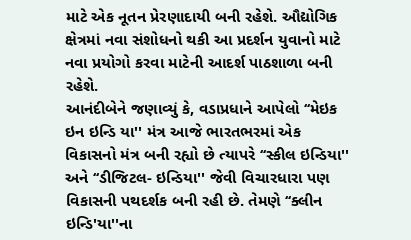માટે એક નૂતન પ્રેરણાદાયી બની રહેશે. ઔદ્યોગિક ક્ષેત્રમાં નવા સંશોધનો થકી આ પ્રદર્શન યુવાનો માટે નવા પ્રયોગો કરવા માટેની આદર્શ પાઠશાળા બની રહેશે.
આનંદીબેને જણાવ્યું કે, વડાપ્રધાને આપેલો ‘‘મેઇક ઇન ઇન્ડિ યા'' મંત્ર આજે ભારતભરમાં એક વિકાસનો મંત્ર બની રહ્યો છે ત્યાપરે ‘‘સ્કીલ ઇન્ડિયા'' અને ‘‘ડીજિટલ- ઇન્ડિયા'' જેવી વિચારધારા પણ વિકાસની પથદર્શક બની રહી છે. તેમણે ‘‘ક્લીન ઇન્ડિ'યા''ના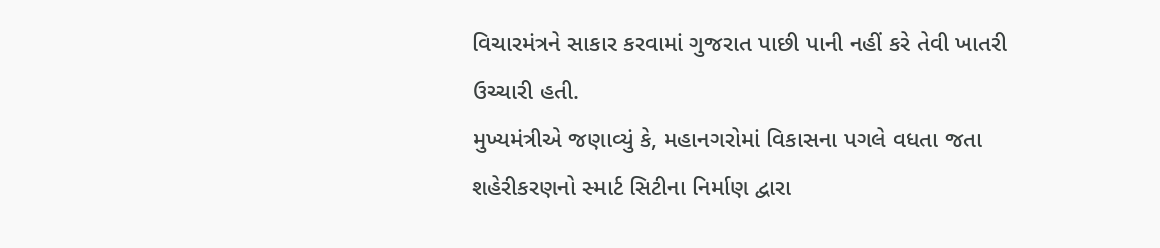વિચારમંત્રને સાકાર કરવામાં ગુજરાત પાછી પાની નહીં કરે તેવી ખાતરી ઉચ્ચારી હતી.
મુખ્યમંત્રીએ જણાવ્યું કે, મહાનગરોમાં વિકાસના પગલે વધતા જતા શહેરીકરણનો સ્માર્ટ સિટીના નિર્માણ દ્વારા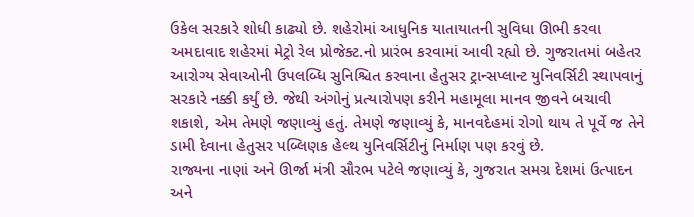ઉકેલ સરકારે શોધી કાઢ્યો છે. શહેરોમાં આધુનિક યાતાયાતની સુવિધા ઊભી કરવા અમદાવાદ શહેરમાં મેટ્રો રેલ પ્રોજેક્ટ.નો પ્રારંભ કરવામાં આવી રહ્યો છે. ગુજરાતમાં બહેતર આરોગ્ય સેવાઓની ઉપલબ્ધિ સુનિશ્ચિત કરવાના હેતુસર ટ્રાન્સપ્લાન્ટ યુનિવર્સિટી સ્થાપવાનું સરકારે નક્કી કર્યું છે. જેથી અંગોનું પ્રત્યારોપણ કરીને મહામૂલા માનવ જીવને બચાવી શકાશે, એમ તેમણે જણાવ્યું હતું. તેમણે જણાવ્યું કે, માનવદેહમાં રોગો થાય તે પૂર્વે જ તેને ડામી દેવાના હેતુસર પબ્લિણક હેલ્થ યુનિવર્સિટીનું નિર્માણ પણ કરવું છે.
રાજ્યના નાણાં અને ઊર્જા મંત્રી સૌરભ પટેલે જણાવ્યું કે, ગુજરાત સમગ્ર દેશમાં ઉત્પાદન અને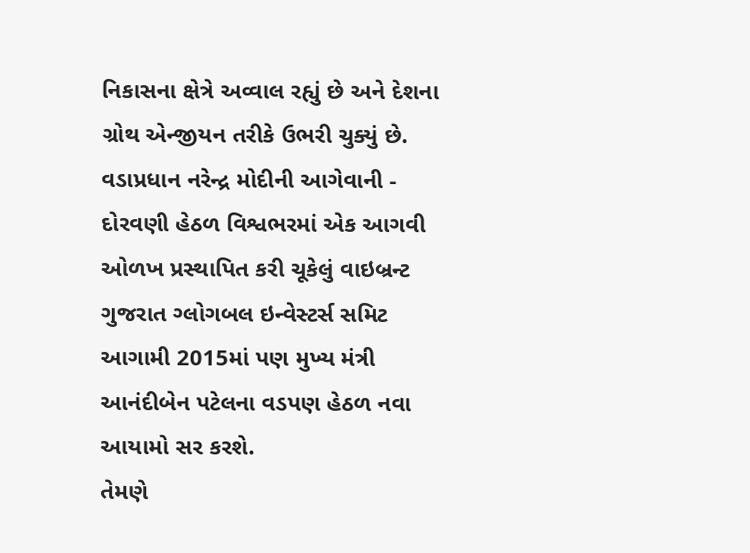નિકાસના ક્ષેત્રે અવ્વાલ રહ્યું છે અને દેશના ગ્રોથ એન્જીયન તરીકે ઉભરી ચુક્યું છે. વડાપ્રધાન નરેન્દ્ર મોદીની આગેવાની - દોરવણી હેઠળ વિશ્વભરમાં એક આગવી ઓળખ પ્રસ્થાપિત કરી ચૂકેલું વાઇબ્રન્ટ ગુજરાત ગ્લોગબલ ઇન્વેસ્ટર્સ સમિટ આગામી 2015માં પણ મુખ્ય મંત્રી આનંદીબેન પટેલના વડપણ હેઠળ નવા આયામો સર કરશે.
તેમણે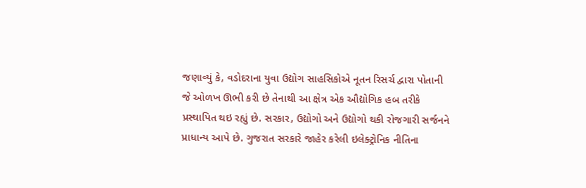જણાવ્યું કે, વડોદરાના યુવા ઉદ્યોગ સાહસિકોએ નૂતન રિસર્ચ દ્વારા પોતાની જે ઓળખ ઊભી કરી છે તેનાથી આ ક્ષેત્ર એક ઔદ્યોગિક હબ તરીકે પ્રસ્થાપિત થઇ રહ્યું છે. સરકાર, ઉદ્યોગો અને ઉદ્યોગો થકી રોજગારી સર્જનને પ્રાધાન્ય આપે છે. ગુજરાત સરકારે જાહેર કરેલી ઇલેક્ટ્રોનિક નીતિના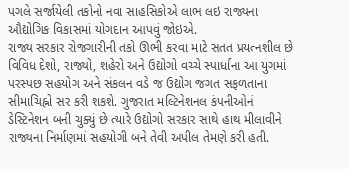પગલે સર્જાયેલી તકોનો નવા સાહસિકોએ લાભ લઇ રાજ્યના ઔદ્યોગિક વિકાસમાં યોગદાન આપવું જોઇએ.
રાજ્ય સરકાર રોજગારીની તકો ઊભી કરવા માટે સતત પ્રયત્નશીલ છે વિવિધ દેશો, રાજ્યો, શહેરો અને ઉદ્યોગો વચ્ચે સ્પાર્ધાના આ યુગમાં પરસ્પછ સહયોગ અને સંકલન વડે જ ઉદ્યોગ જગત સફળતાના સીમાચિહ્નો સર કરી શકશે. ગુજરાત મલ્ટિનેશનલ કંપનીઓનં ડેસ્ટિનેશન બની ચુક્યું છે ત્યારે ઉદ્યોગો સરકાર સાથે હાથ મીલાવીને રાજ્યના નિર્માણમાં સહયોગી બને તેવી અપીલ તેમણે કરી હતી.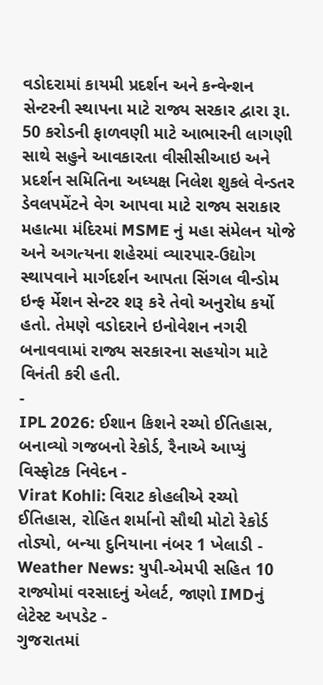વડોદરામાં કાયમી પ્રદર્શન અને કન્વેન્શન સેન્ટરની સ્થાપના માટે રાજ્ય સરકાર દ્વારા રૂા. 50 કરોડની ફાળવણી માટે આભારની લાગણી સાથે સહુને આવકારતા વીસીસીઆઇ અને પ્રદર્શન સમિતિના અધ્યક્ષ નિલેશ શુકલે વેન્ડતર ડેવલપમેંટને વેગ આપવા માટે રાજ્ય સરાકાર મહાત્મા મંદિરમાં MSME નું મહા સંમેલન યોજે અને અગત્યના શહેરમાં વ્યારપાર-ઉદ્યોગ સ્થાપવાને માર્ગદર્શન આપતા સિંગલ વીન્ડોમ ઇન્ફ ર્મેશન સેન્ટર શરૂ કરે તેવો અનુરોધ કર્યો હતો. તેમણે વડોદરાને ઇનોવેશન નગરી બનાવવામાં રાજ્ય સરકારના સહયોગ માટે વિનંતી કરી હતી.
-
IPL 2026: ઈશાન કિશને રચ્યો ઈતિહાસ, બનાવ્યો ગજબનો રેકોર્ડ, રૈનાએ આપ્યું વિસ્ફોટક નિવેદન -
Virat Kohli: વિરાટ કોહલીએ રચ્યો ઈતિહાસ, રોહિત શર્માનો સૌથી મોટો રેકોર્ડ તોડ્યો, બન્યા દુનિયાના નંબર 1 ખેલાડી -
Weather News: યુપી-એમપી સહિત 10 રાજ્યોમાં વરસાદનું એલર્ટ, જાણો IMDનું લેટેસ્ટ અપડેટ -
ગુજરાતમાં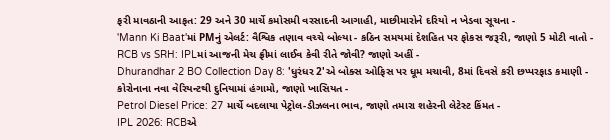ફરી માવઠાની આફત: 29 અને 30 માર્ચે કમોસમી વરસાદની આગાહી, માછીમારોને દરિયો ન ખેડવા સૂચના -
'Mann Ki Baat'માં PMનું એલર્ટ: વૈશ્વિક તણાવ વચ્ચે બોલ્યા - કઠિન સમયમાં દેશહિત પર ફોકસ જરૂરી, જાણો 5 મોટી વાતો -
RCB vs SRH: IPLમાં આજની મેચ ફ્રીમાં લાઈવ કેવી રીતે જોવી? જાણો અહીં -
Dhurandhar 2 BO Collection Day 8: 'ધુરંધર 2'એ બોક્સ ઓફિસ પર ધૂમ મચાવી, 8માં દિવસે કરી છપ્પરફાડ કમાણી -
કોરોનાના નવા વેરિયન્ટથી દુનિયામાં હંગામો, જાણો ખાસિયત -
Petrol Diesel Price: 27 માર્ચે બદલાયા પેટ્રોલ-ડીઝલના ભાવ, જાણો તમારા શહેરની લેટેસ્ટ કિંમત -
IPL 2026: RCBએ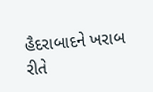હૈદરાબાદને ખરાબ રીતે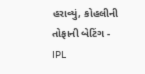હરાવ્યું, કોહલીની તોફાની બેટિંગ -
IPL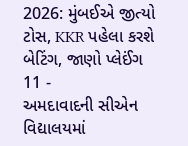2026: મુંબઈએ જીત્યો ટોસ, KKR પહેલા કરશે બેટિંગ, જાણો પ્લેઈંગ 11 -
અમદાવાદની સીએન વિદ્યાલયમાં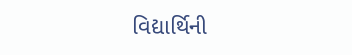વિદ્યાર્થિની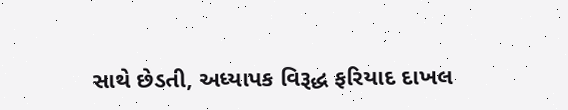સાથે છેડતી, અધ્યાપક વિરૂદ્ધ ફરિયાદ દાખલ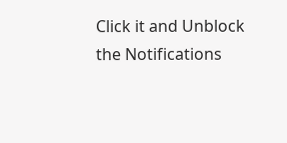Click it and Unblock the Notifications